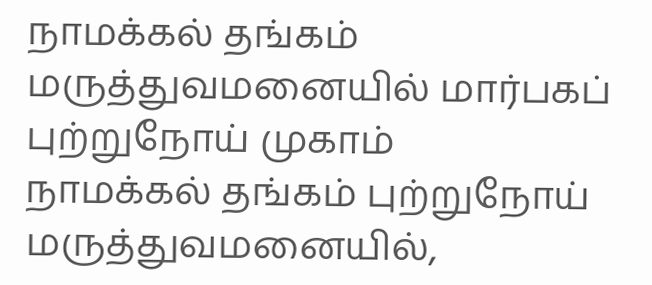நாமக்கல் தங்கம் மருத்துவமனையில் மார்பகப் புற்றுநோய் முகாம்
நாமக்கல் தங்கம் புற்றுநோய் மருத்துவமனையில்,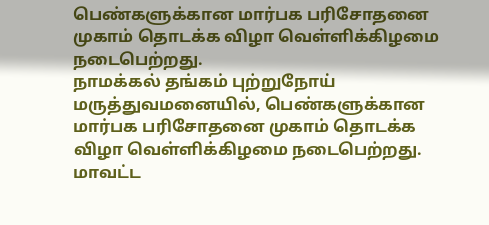பெண்களுக்கான மார்பக பரிசோதனை முகாம் தொடக்க விழா வெள்ளிக்கிழமை நடைபெற்றது.
நாமக்கல் தங்கம் புற்றுநோய் மருத்துவமனையில், பெண்களுக்கான மார்பக பரிசோதனை முகாம் தொடக்க விழா வெள்ளிக்கிழமை நடைபெற்றது. மாவட்ட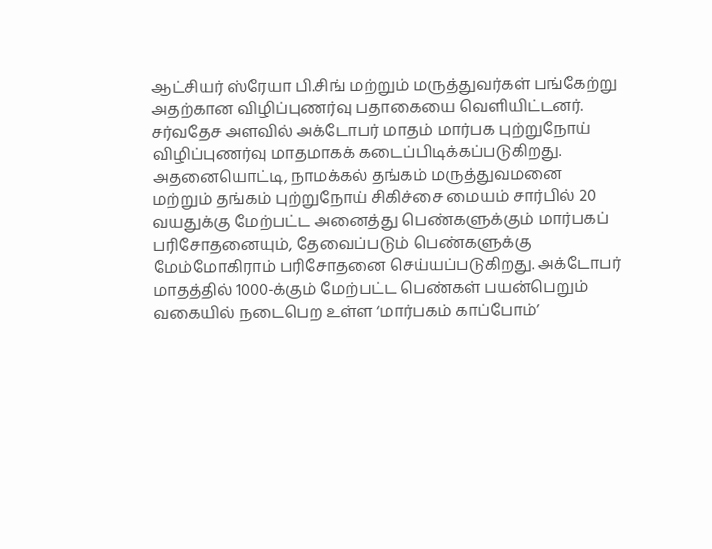ஆட்சியர் ஸ்ரேயா பி.சிங் மற்றும் மருத்துவர்கள் பங்கேற்று அதற்கான விழிப்புணர்வு பதாகையை வெளியிட்டனர்.
சர்வதேச அளவில் அக்டோபர் மாதம் மார்பக புற்றுநோய் விழிப்புணர்வு மாதமாகக் கடைப்பிடிக்கப்படுகிறது. அதனையொட்டி, நாமக்கல் தங்கம் மருத்துவமனை மற்றும் தங்கம் புற்றுநோய் சிகிச்சை மையம் சார்பில் 20 வயதுக்கு மேற்பட்ட அனைத்து பெண்களுக்கும் மார்பகப் பரிசோதனையும், தேவைப்படும் பெண்களுக்கு மேம்மோகிராம் பரிசோதனை செய்யப்படுகிறது. அக்டோபர் மாதத்தில் 1000-க்கும் மேற்பட்ட பெண்கள் பயன்பெறும் வகையில் நடைபெற உள்ள ‘மார்பகம் காப்போம்’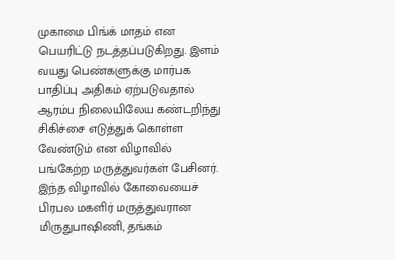முகாமை பிங்க் மாதம் என பெயரிட்டு நடத்தப்படுகிறது. இளம் வயது பெண்களுக்கு மார்பக பாதிப்பு அதிகம் ஏற்படுவதால் ஆரம்ப நிலையிலேய கண்டறிந்து சிகிச்சை எடுத்துக் கொள்ள வேண்டும் என விழாவில் பங்கேற்ற மருத்துவர்கள் பேசினர்.
இந்த விழாவில் கோவையைச் பிரபல மகளிர் மருத்துவரான மிருதுபாஷிணி, தங்கம்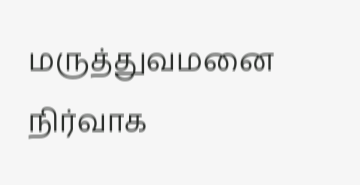மருத்துவமனை நிர்வாக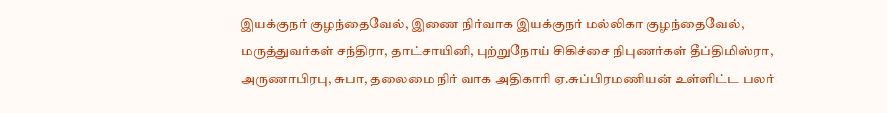இயக்குநர் குழந்தைவேல், இணை நிர்வாக இயக்குநர் மல்லிகா குழந்தைவேல், மருத்துவர்கள் சந்திரா, தாட்சாயினி, புற்றுநோய் சிகிச்சை நிபுணர்கள் தீப்திமிஸ்ரா, அருணாபிரபு, சுபா, தலைமை நிர் வாக அதிகாரி ஏ.சுப்பிரமணியன் உள்ளிட்ட பலர்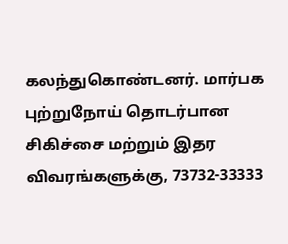கலந்துகொண்டனர். மார்பக புற்றுநோய் தொடர்பான சிகிச்சை மற்றும் இதர விவரங்களுக்கு, 73732-33333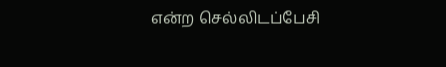என்ற செல்லிடப்பேசி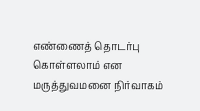எண்ணைத் தொடர்பு கொள்ளலாம் என மருத்துவமனை நிர்வாகம்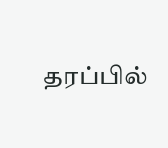தரப்பில்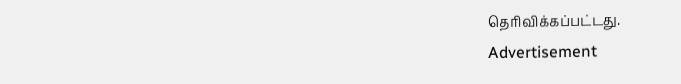தெரிவிக்கப்பட்டது.
Advertisement